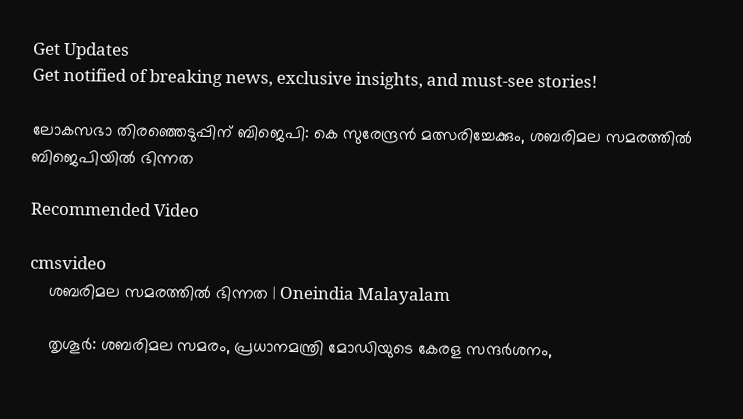Get Updates
Get notified of breaking news, exclusive insights, and must-see stories!

ലോകസഭാ തിരഞ്ഞെടുപ്പിന് ബിജെപി: കെ സുരേന്ദ്രന്‍ മത്സരിച്ചേക്കും, ശബരിമല സമരത്തില്‍ ബിജെപിയില്‍ ഭിന്നത

Recommended Video

cmsvideo
    ശബരിമല സമരത്തില്‍ ഭിന്നത | Oneindia Malayalam

    തൃശൂര്‍: ശബരിമല സമരം, പ്രധാനമന്ത്രി മോഡിയുടെ കേരള സന്ദര്‍ശനം,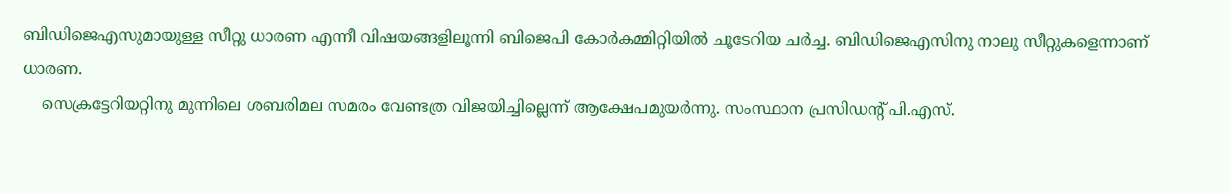ബിഡിജെഎസുമായുള്ള സീറ്റു ധാരണ എന്നീ വിഷയങ്ങളിലൂന്നി ബിജെപി കോര്‍കമ്മിറ്റിയില്‍ ചൂടേറിയ ചര്‍ച്ച. ബിഡിജെഎസിനു നാലു സീറ്റുകളെന്നാണ് ധാരണ.
    സെക്രട്ടേറിയറ്റിനു മുന്നിലെ ശബരിമല സമരം വേണ്ടത്ര വിജയിച്ചില്ലെന്ന് ആക്ഷേപമുയര്‍ന്നു. സംസ്ഥാന പ്രസിഡന്റ് പി.എസ്.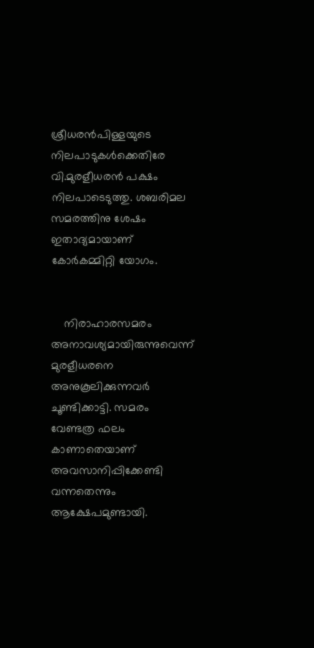ശ്രീധരന്‍പിള്ളയുടെ നിലപാടുകള്‍ക്കെതിരേ വി.മുരളീധരന്‍ പക്ഷം നിലപാടെടുത്തു. ശബരിമല സമരത്തിനു ശേഷം ഇതാദ്യമായാണ് കോര്‍കമ്മിറ്റി യോഗം.


    നിരാഹാരസമരം അനാവശ്യമായിരുന്നുവെന്ന് മുരളീധരനെ അനുകൂലിക്കുന്നവര്‍ ചൂണ്ടിക്കാട്ടി. സമരം വേണ്ടത്ര ഫലം കാണാതെയാണ് അവസാനിപ്പിക്കേണ്ടി വന്നതെന്നും ആക്ഷേപമുണ്ടായി.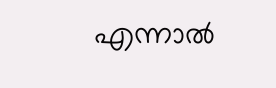എന്നാല്‍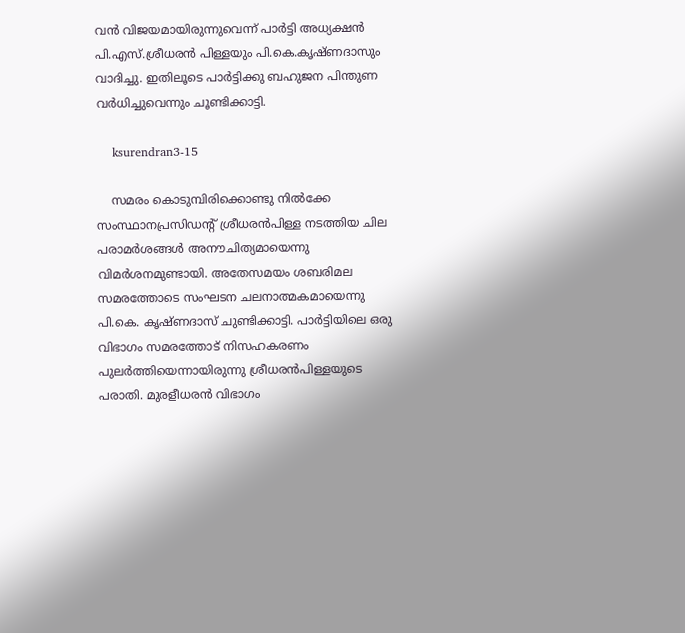വന്‍ വിജയമായിരുന്നുവെന്ന് പാര്‍ട്ടി അധ്യക്ഷന്‍ പി.എസ്.ശ്രീധരന്‍ പിള്ളയും പി.കെ.കൃഷ്ണദാസും വാദിച്ചു. ഇതിലൂടെ പാര്‍ട്ടിക്കു ബഹുജന പിന്തുണ വര്‍ധിച്ചുവെന്നും ചൂണ്ടിക്കാട്ടി.

    ksurendran3-15

    സമരം കൊടുമ്പിരിക്കൊണ്ടു നില്‍ക്കേ സംസ്ഥാനപ്രസിഡന്റ് ശ്രീധരന്‍പിള്ള നടത്തിയ ചില പരാമര്‍ശങ്ങള്‍ അനൗചിത്യമായെന്നു വിമര്‍ശനമുണ്ടായി. അതേസമയം ശബരിമല സമരത്തോടെ സംഘടന ചലനാത്മകമായെന്നു പി.കെ. കൃഷ്ണദാസ് ചുണ്ടിക്കാട്ടി. പാര്‍ട്ടിയിലെ ഒരു വിഭാഗം സമരത്തോട് നിസഹകരണം പുലര്‍ത്തിയെന്നായിരുന്നു ശ്രീധരന്‍പിള്ളയുടെ പരാതി. മുരളീധരന്‍ വിഭാഗം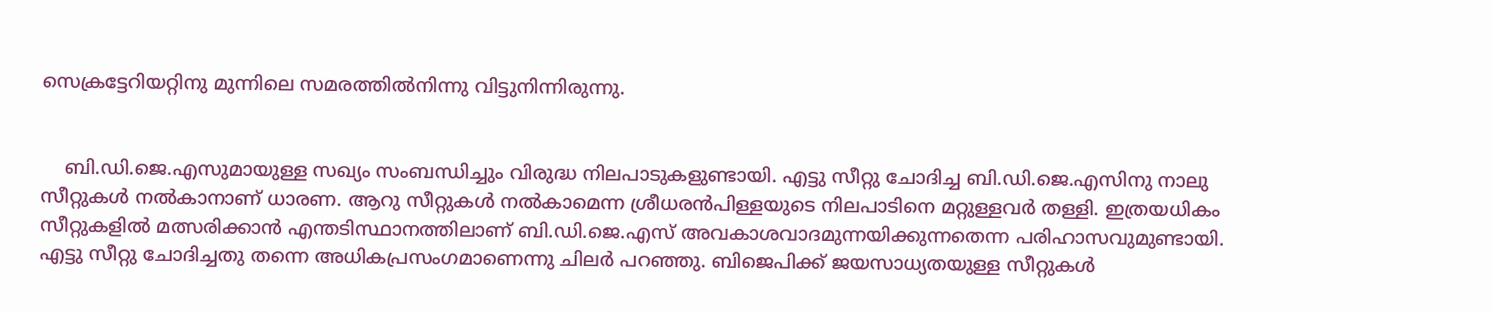സെക്രട്ടേറിയറ്റിനു മുന്നിലെ സമരത്തില്‍നിന്നു വിട്ടുനിന്നിരുന്നു.


    ബി.ഡി.ജെ.എസുമായുള്ള സഖ്യം സംബന്ധിച്ചും വിരുദ്ധ നിലപാടുകളുണ്ടായി. എട്ടു സീറ്റു ചോദിച്ച ബി.ഡി.ജെ.എസിനു നാലു സീറ്റുകള്‍ നല്‍കാനാണ് ധാരണ. ആറു സീറ്റുകള്‍ നല്‍കാമെന്ന ശ്രീധരന്‍പിള്ളയുടെ നിലപാടിനെ മറ്റുള്ളവര്‍ തള്ളി. ഇത്രയധികം സീറ്റുകളില്‍ മത്സരിക്കാന്‍ എന്തടിസ്ഥാനത്തിലാണ് ബി.ഡി.ജെ.എസ് അവകാശവാദമുന്നയിക്കുന്നതെന്ന പരിഹാസവുമുണ്ടായി. എട്ടു സീറ്റു ചോദിച്ചതു തന്നെ അധികപ്രസംഗമാണെന്നു ചിലര്‍ പറഞ്ഞു. ബിജെപിക്ക് ജയസാധ്യതയുള്ള സീറ്റുകള്‍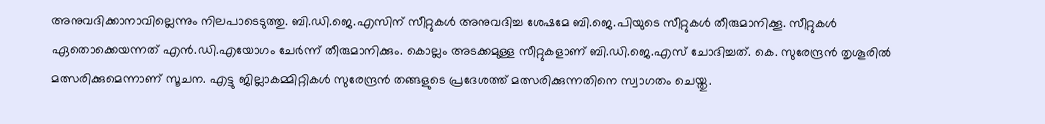അനുവദിക്കാനാവില്ലെന്നും നിലപാടെടുത്തു. ബി.ഡി.ജെ.എസിന് സീറ്റുകള്‍ അനുവദിച്ച ശേഷമേ ബി.ജെ.പിയുടെ സീറ്റുകള്‍ തീരുമാനിക്കൂ. സീറ്റുകള്‍ ഏതൊക്കെയന്നത് എന്‍.ഡി.എയോഗം ചേര്‍ന്ന് തീരുമാനിക്കും. കൊല്ലം അടക്കമുള്ള സീറ്റുകളാണ് ബി.ഡി.ജെ.എസ് ചോദിച്ചത്. കെ. സുരേന്ദ്രന്‍ തൃശൂരില്‍ മത്സരിക്കുമെന്നാണ് സൂചന. എട്ടു ജില്ലാകമ്മിറ്റികള്‍ സുരേന്ദ്രന്‍ തങ്ങളുടെ പ്രദേശത്ത് മത്സരിക്കുന്നതിനെ സ്വാഗതം ചെയ്തു.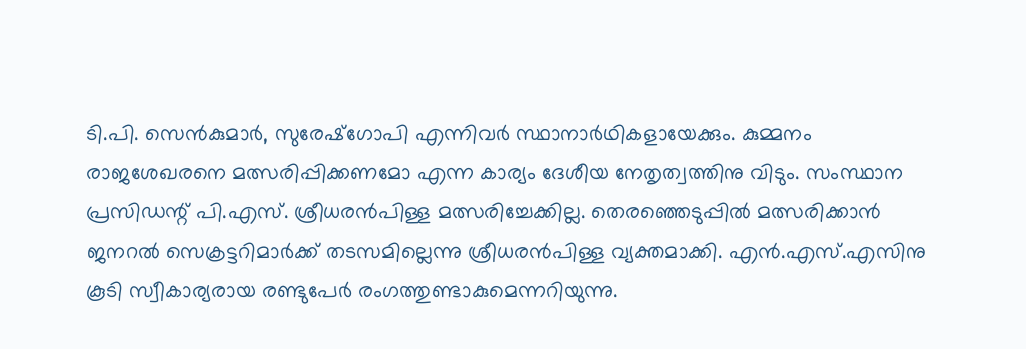ടി.പി. സെന്‍കുമാര്‍, സുരേഷ്‌ഗോപി എന്നിവര്‍ സ്ഥാനാര്‍ഥികളായേക്കും. കുമ്മനം രാജശേഖരനെ മത്സരിപ്പിക്കണമോ എന്ന കാര്യം ദേശീയ നേതൃത്വത്തിനു വിടും. സംസ്ഥാന പ്രസിഡന്റ് പി.എസ്. ശ്രീധരന്‍പിള്ള മത്സരിച്ചേക്കില്ല. തെരഞ്ഞെടുപ്പില്‍ മത്സരിക്കാന്‍ ജനറല്‍ സെക്രട്ടറിമാര്‍ക്ക് തടസമില്ലെന്നു ശ്രീധരന്‍പിള്ള വ്യക്തമാക്കി. എന്‍.എസ്.എസിനു കൂടി സ്വീകാര്യരായ രണ്ടുപേര്‍ രംഗത്തുണ്ടാകുമെന്നറിയുന്നു.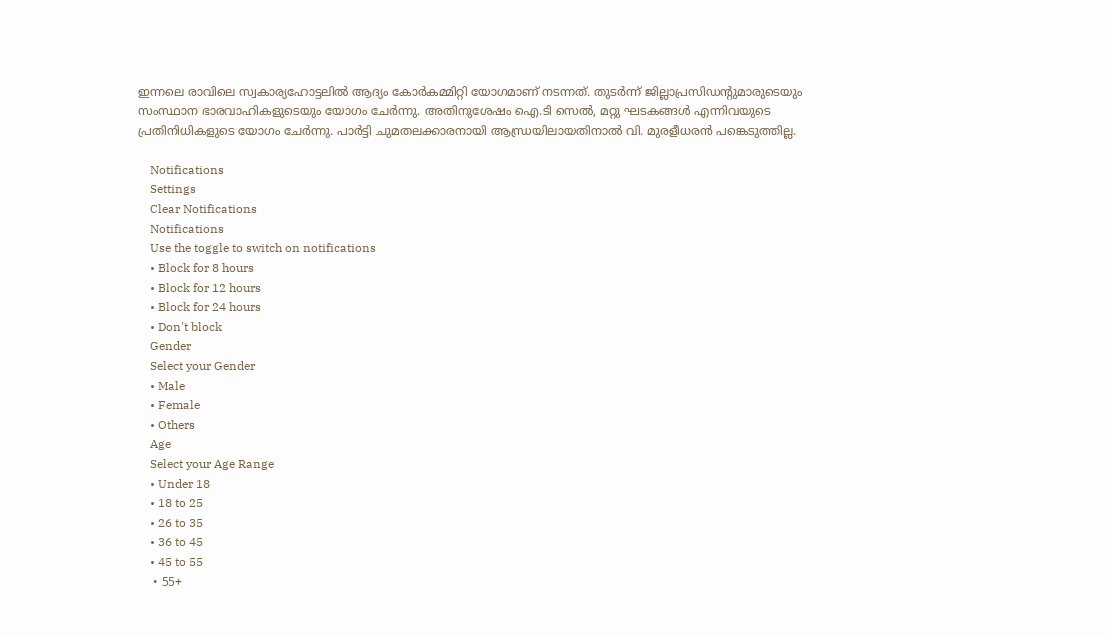ഇന്നലെ രാവിലെ സ്വകാര്യഹോട്ടലില്‍ ആദ്യം കോര്‍കമ്മിറ്റി യോഗമാണ് നടന്നത്. തുടര്‍ന്ന് ജില്ലാപ്രസിഡന്റുമാരുടെയും സംസ്ഥാന ഭാരവാഹികളുടെയും യോഗം ചേര്‍ന്നു. അതിനുശേഷം ഐ.ടി സെല്‍, മറ്റു ഘടകങ്ങള്‍ എന്നിവയുടെ പ്രതിനിധികളുടെ യോഗം ചേര്‍ന്നു. പാര്‍ട്ടി ചുമതലക്കാരനായി ആന്ധ്രയിലായതിനാല്‍ വി. മുരളീധരന്‍ പങ്കെടുത്തില്ല.

    Notifications
    Settings
    Clear Notifications
    Notifications
    Use the toggle to switch on notifications
    • Block for 8 hours
    • Block for 12 hours
    • Block for 24 hours
    • Don't block
    Gender
    Select your Gender
    • Male
    • Female
    • Others
    Age
    Select your Age Range
    • Under 18
    • 18 to 25
    • 26 to 35
    • 36 to 45
    • 45 to 55
    • 55+